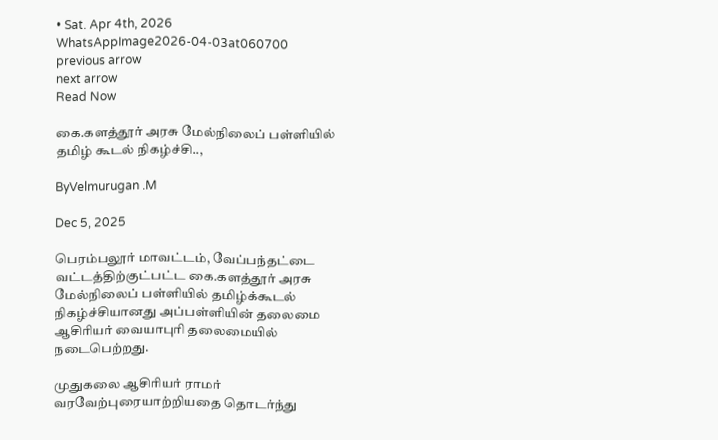• Sat. Apr 4th, 2026
WhatsAppImage2026-04-03at060700
previous arrow
next arrow
Read Now

கை.களத்தூர் அரசு மேல்நிலைப் பள்ளியில் தமிழ் கூடல் நிகழ்ச்சி..,

ByVelmurugan .M

Dec 5, 2025

பெரம்பலூர் மாவட்டம், வேப்பந்தட்டை வட்டத்திற்குட்பட்ட கை.களத்தூர் அரசு மேல்நிலைப் பள்ளியில் தமிழ்க்கூடல் நிகழ்ச்சியானது அப்பள்ளியின் தலைமை ஆசிரியர் வையாபுரி தலைமையில் நடைபெற்றது.

முதுகலை ஆசிரியர் ராமர் வரவேற்புரையாற்றியதை தொடர்ந்து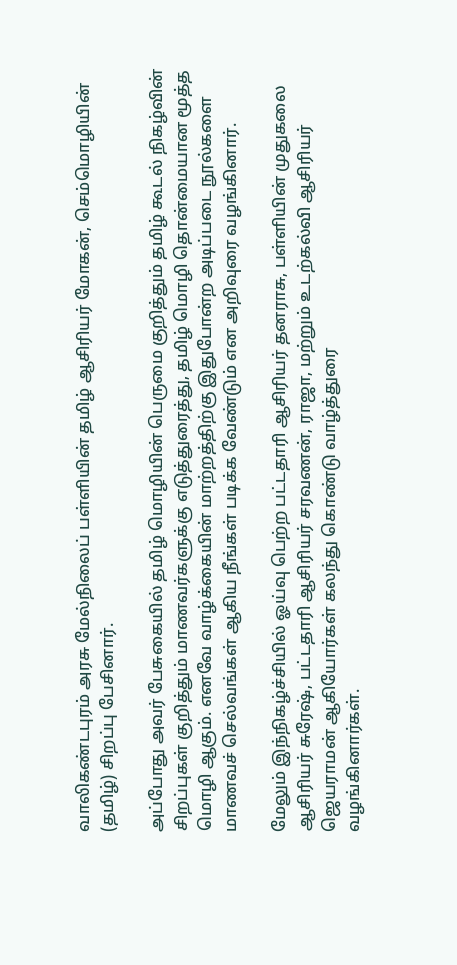வாலிகண்டபுரம் அரசு மேல்நிலைப் பள்ளியின் தமிழ் ஆசிரியர் மோகன், செம்மொழியின் (தமிழ்) சிறப்பு பேசினார்.

அப்போது அவர் பேசுகையில் தமிழ் மொழியின் பெருமை குறித்தும் தமிழ் கூடல் நிகழ்வின் சிறப்புகள் குறித்தும் மாணவர்களுக்கு எடுத்துரைத்து, தமிழ் மொழி தொன்மையான மூத்த மொழி ஆகும். எனவே வாழ்க்கையின் மாற்றத்திற்கு இதுபோன்ற அடிப்படை நூல்களை மாணவச் செல்வங்கள் ஆகிய நீங்கள் படிக்க வேண்டும் என அறிவுரை வழங்கினார்.

மேலும் இந்நிகழ்ச்சியில் ஓய்வு பெற்ற பட்டதாரி ஆசிரியர் தனராசு, பள்ளியின் முதுகலை ஆசிரியர் சுரேஷ், பட்டதாரி ஆசிரியர் சரவணன், ராஜா, மற்றும் உடற்கல்வி ஆசிரியர் ஜெயராமன் ஆகியோர்கள் கலந்து கொண்டு வாழ்த்துரை
வழங்கினார்கள்.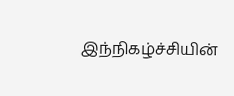இந்நிகழ்ச்சியின்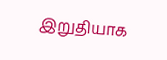இறுதியாக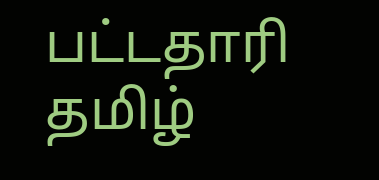பட்டதாரி தமிழ்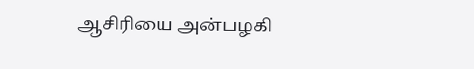ஆசிரியை அன்பழகி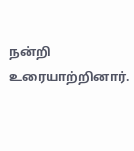நன்றி உரையாற்றினார்.